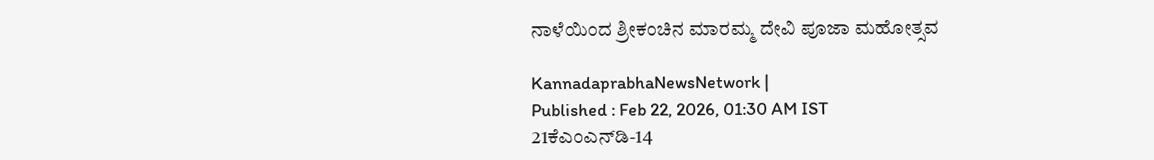ನಾಳೆಯಿಂದ ಶ್ರೀಕಂಚಿನ ಮಾರಮ್ಮ ದೇವಿ ಪೂಜಾ ಮಹೋತ್ಸವ

KannadaprabhaNewsNetwork |
Published : Feb 22, 2026, 01:30 AM IST
21ಕೆಎಂಎನ್‌ಡಿ-14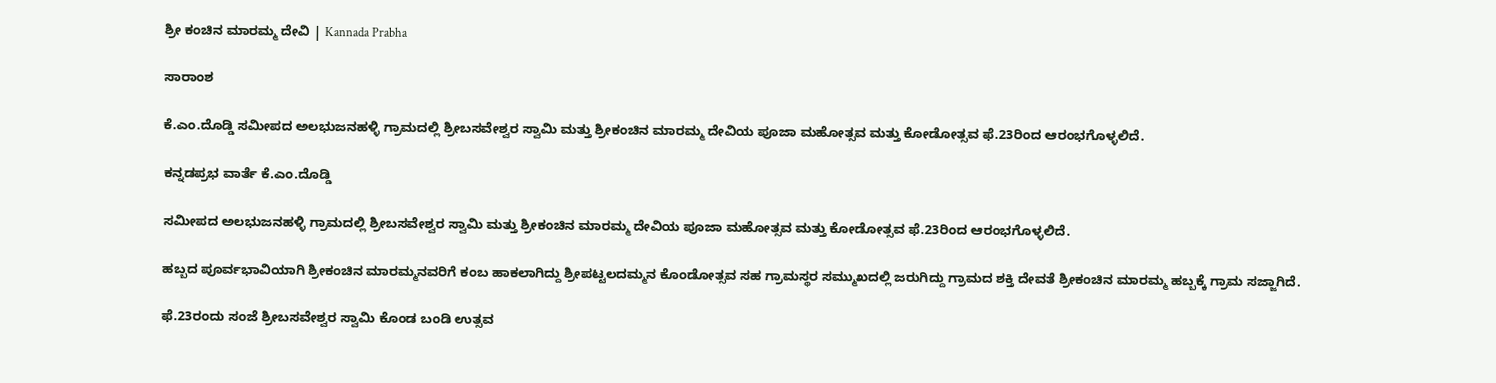ಶ್ರೀ ಕಂಚಿನ ಮಾರಮ್ಮ ದೇವಿ | Kannada Prabha

ಸಾರಾಂಶ

ಕೆ.ಎಂ.ದೊಡ್ಡಿ ಸಮೀಪದ ಅಲಭುಜನಹಳ್ಳಿ ಗ್ರಾಮದಲ್ಲಿ ಶ್ರೀಬಸವೇಶ್ವರ ಸ್ವಾಮಿ ಮತ್ತು ಶ್ರೀಕಂಚಿನ ಮಾರಮ್ಮ ದೇವಿಯ ಪೂಜಾ ಮಹೋತ್ಸವ ಮತ್ತು ಕೋಡೋತ್ಸವ ಫೆ.23ರಿಂದ ಆರಂಭಗೊಳ್ಳಲಿದೆ.

ಕನ್ನಡಪ್ರಭ ವಾರ್ತೆ ಕೆ.ಎಂ.ದೊಡ್ಡಿ

ಸಮೀಪದ ಅಲಭುಜನಹಳ್ಳಿ ಗ್ರಾಮದಲ್ಲಿ ಶ್ರೀಬಸವೇಶ್ವರ ಸ್ವಾಮಿ ಮತ್ತು ಶ್ರೀಕಂಚಿನ ಮಾರಮ್ಮ ದೇವಿಯ ಪೂಜಾ ಮಹೋತ್ಸವ ಮತ್ತು ಕೋಡೋತ್ಸವ ಫೆ.23ರಿಂದ ಆರಂಭಗೊಳ್ಳಲಿದೆ.

ಹಬ್ಬದ ಪೂರ್ವಭಾವಿಯಾಗಿ ಶ್ರೀಕಂಚಿನ ಮಾರಮ್ಮನವರಿಗೆ ಕಂಬ ಹಾಕಲಾಗಿದ್ದು ಶ್ರೀಪಟ್ಟಲದಮ್ಮನ ಕೊಂಡೋತ್ಸವ ಸಹ ಗ್ರಾಮಸ್ಥರ ಸಮ್ಮುಖದಲ್ಲಿ ಜರುಗಿದ್ದು ಗ್ರಾಮದ ಶಕ್ತಿ ದೇವತೆ ಶ್ರೀಕಂಚಿನ ಮಾರಮ್ಮ ಹಬ್ಬಕ್ಕೆ ಗ್ರಾಮ ಸಜ್ಜಾಗಿದೆ.

ಫೆ.23ರಂದು ಸಂಜೆ ಶ್ರೀಬಸವೇಶ್ವರ ಸ್ವಾಮಿ ಕೊಂಡ ಬಂಡಿ ಉತ್ಸವ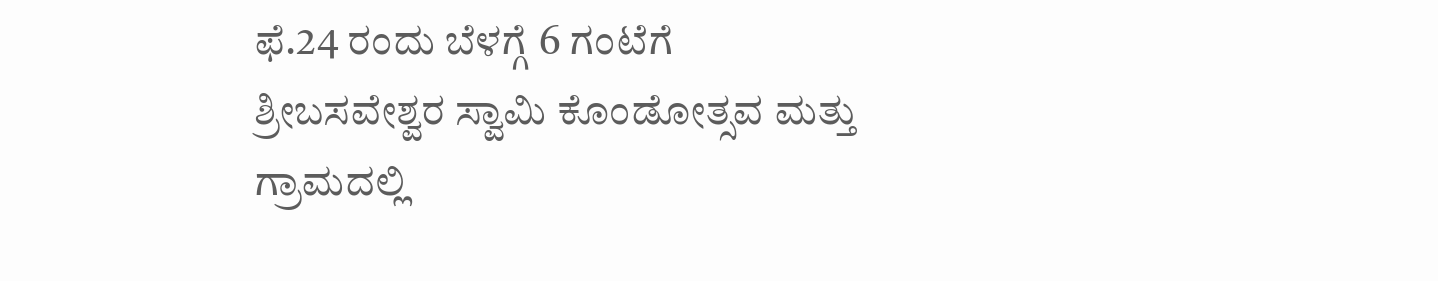ಫೆ.24 ರಂದು ಬೆಳಗ್ಗೆ 6 ಗಂಟೆಗೆ ಶ್ರೀಬಸವೇಶ್ವರ ಸ್ವಾಮಿ ಕೊಂಡೋತ್ಸವ ಮತ್ತು ಗ್ರಾಮದಲ್ಲಿ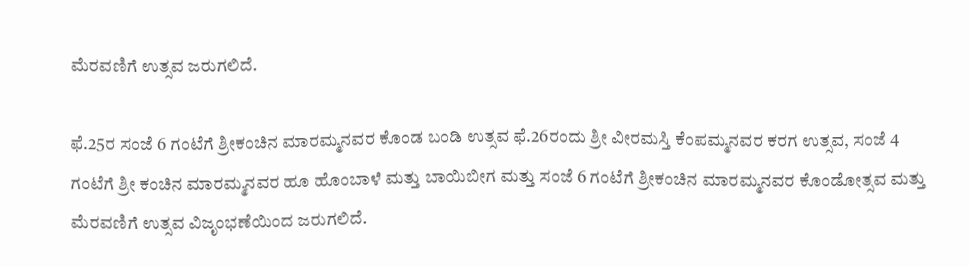ಮೆರವಣಿಗೆ ಉತ್ಸವ ಜರುಗಲಿದೆ.

ಫೆ.25ರ ಸಂಜೆ 6 ಗಂಟೆಗೆ ಶ್ರೀಕಂಚಿನ ಮಾರಮ್ಮನವರ ಕೊಂಡ ಬಂಡಿ ಉತ್ಸವ ಫೆ.26ರಂದು ಶ್ರೀ ವೀರಮಸ್ತಿ ಕೆಂಪಮ್ಮನವರ ಕರಗ ಉತ್ಸವ, ಸಂಜೆ 4 ಗಂಟೆಗೆ ಶ್ರೀ ಕಂಚಿನ ಮಾರಮ್ಮನವರ ಹೂ ಹೊಂಬಾಳೆ ಮತ್ತು ಬಾಯಿಬೀಗ ಮತ್ತು ಸಂಜೆ 6 ಗಂಟೆಗೆ ಶ್ರೀಕಂಚಿನ ಮಾರಮ್ಮನವರ ಕೊಂಡೋತ್ಸವ ಮತ್ತು ಮೆರವಣಿಗೆ ಉತ್ಸವ ವಿಜೃಂಭಣೆಯಿಂದ ಜರುಗಲಿದೆ.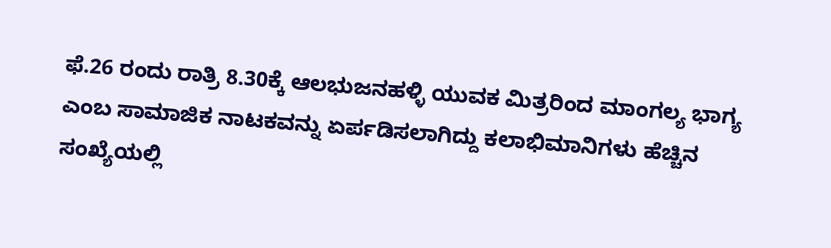ಫೆ.26 ರಂದು ರಾತ್ರಿ 8.30ಕ್ಕೆ ಆಲಭುಜನಹಳ್ಳಿ ಯುವಕ ಮಿತ್ರರಿಂದ ಮಾಂಗಲ್ಯ ಭಾಗ್ಯ ಎಂಬ ಸಾಮಾಜಿಕ ನಾಟಕವನ್ನು ಏರ್ಪಡಿಸಲಾಗಿದ್ದು ಕಲಾಭಿಮಾನಿಗಳು ಹೆಚ್ಚಿನ ಸಂಖ್ಯೆಯಲ್ಲಿ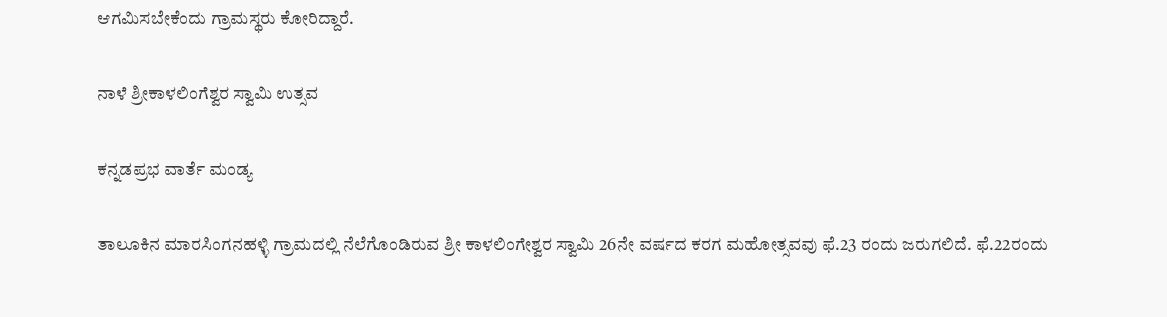ಆಗಮಿಸಬೇಕೆಂದು ಗ್ರಾಮಸ್ಥರು ಕೋರಿದ್ದಾರೆ.

ನಾಳೆ ಶ್ರೀಕಾಳಲಿಂಗೆಶ್ವರ ಸ್ವಾಮಿ ಉತ್ಸವ

ಕನ್ನಡಪ್ರಭ ವಾರ್ತೆ ಮಂಡ್ಯ

ತಾಲೂಕಿನ ಮಾರಸಿಂಗನಹಳ್ಳಿ ಗ್ರಾಮದಲ್ಲಿ ನೆಲೆಗೊಂಡಿರುವ ಶ್ರೀ ಕಾಳಲಿಂಗೇಶ್ವರ ಸ್ವಾಮಿ 26ನೇ ವರ್ಷದ ಕರಗ ಮಹೋತ್ಸವವು ಫೆ.23 ರಂದು ಜರುಗಲಿದೆ. ಫೆ.22ರಂದು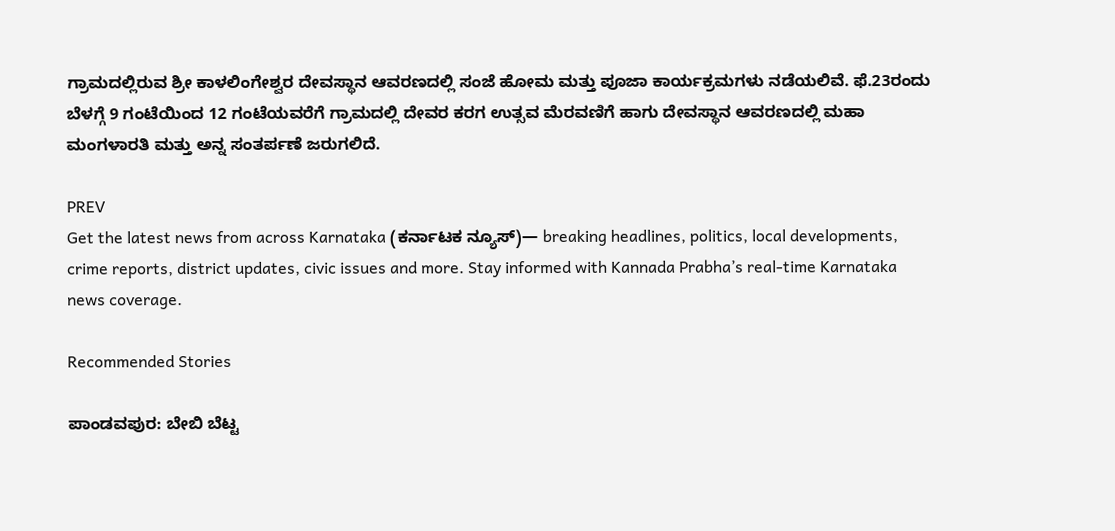ಗ್ರಾಮದಲ್ಲಿರುವ ಶ್ರೀ ಕಾಳಲಿಂಗೇಶ್ವರ ದೇವಸ್ಥಾನ ಆವರಣದಲ್ಲಿ ಸಂಜೆ ಹೋಮ ಮತ್ತು ಪೂಜಾ ಕಾರ್ಯಕ್ರಮಗಳು ನಡೆಯಲಿವೆ. ಫೆ.23ರಂದು ಬೆಳಗ್ಗೆ 9 ಗಂಟೆಯಿಂದ 12 ಗಂಟೆಯವರೆಗೆ ಗ್ರಾಮದಲ್ಲಿ ದೇವರ ಕರಗ ಉತ್ಸವ ಮೆರವಣಿಗೆ ಹಾಗು ದೇವಸ್ಥಾನ ಆವರಣದಲ್ಲಿ ಮಹಾ ಮಂಗಳಾರತಿ ಮತ್ತು ಅನ್ನ ಸಂತರ್ಪಣೆ ಜರುಗಲಿದೆ.

PREV
Get the latest news from across Karnataka (ಕರ್ನಾಟಕ ನ್ಯೂಸ್)— breaking headlines, politics, local developments, crime reports, district updates, civic issues and more. Stay informed with Kannada Prabha’s real‑time Karnataka news coverage.

Recommended Stories

ಪಾಂಡವಪುರ: ಬೇಬಿ ಬೆಟ್ಟ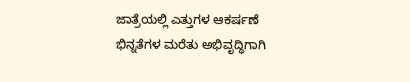ಜಾತ್ರೆಯಲ್ಲಿ ಎತ್ತುಗಳ ಆಕರ್ಷಣೆ
ಭಿನ್ನತೆಗಳ ಮರೆತು ಅಭಿವೃದ್ಧಿಗಾಗಿ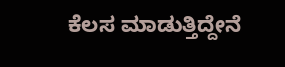ಕೆಲಸ ಮಾಡುತ್ತಿದ್ದೇನೆ